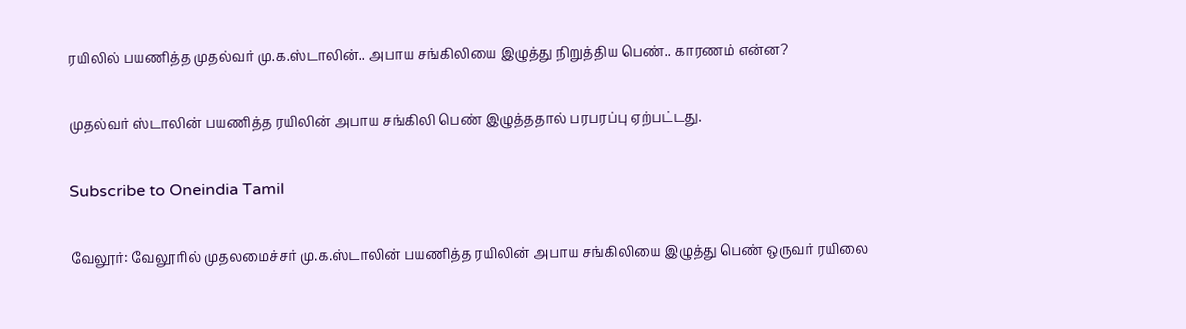ரயிலில் பயணித்த முதல்வர் மு.க.ஸ்டாலின்.. அபாய சங்கிலியை இழுத்து நிறுத்திய பெண்.. காரணம் என்ன?

முதல்வர் ஸ்டாலின் பயணித்த ரயிலின் அபாய சங்கிலி பெண் இழுத்ததால் பரபரப்பு ஏற்பட்டது.

Subscribe to Oneindia Tamil

வேலூர்: வேலூரில் முதலமைச்சர் மு.க.ஸ்டாலின் பயணித்த ரயிலின் அபாய சங்கிலியை இழுத்து பெண் ஒருவர் ரயிலை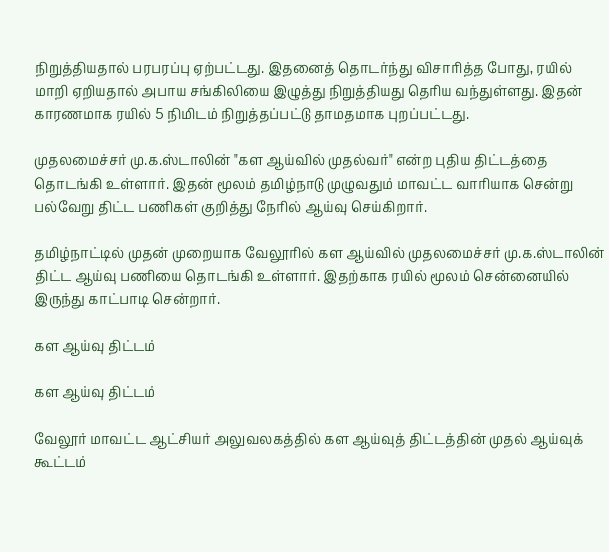நிறுத்தியதால் பரபரப்பு ஏற்பட்டது. இதனைத் தொடர்ந்து விசாரித்த போது, ரயில் மாறி ஏறியதால் அபாய சங்கிலியை இழுத்து நிறுத்தியது தெரிய வந்துள்ளது. இதன் காரணமாக ரயில் 5 நிமிடம் நிறுத்தப்பட்டு தாமதமாக புறப்பட்டது.

முதலமைச்சர் மு.க.ஸ்டாலின் "கள ஆய்வில் முதல்வர்" என்ற புதிய திட்டத்தை தொடங்கி உள்ளார். இதன் மூலம் தமிழ்நாடு முழுவதும் மாவட்ட வாரியாக சென்று பல்வேறு திட்ட பணிகள் குறித்து நேரில் ஆய்வு செய்கிறார்.

தமிழ்நாட்டில் முதன் முறையாக வேலூரில் கள ஆய்வில் முதலமைச்சர் மு.க.ஸ்டாலின் திட்ட ஆய்வு பணியை தொடங்கி உள்ளார். இதற்காக ரயில் மூலம் சென்னையில் இருந்து காட்பாடி சென்றார்.

கள ஆய்வு திட்டம்

கள ஆய்வு திட்டம்

வேலூர் மாவட்ட ஆட்சியர் அலுவலகத்தில் கள ஆய்வுத் திட்டத்தின் முதல் ஆய்வுக் கூட்டம்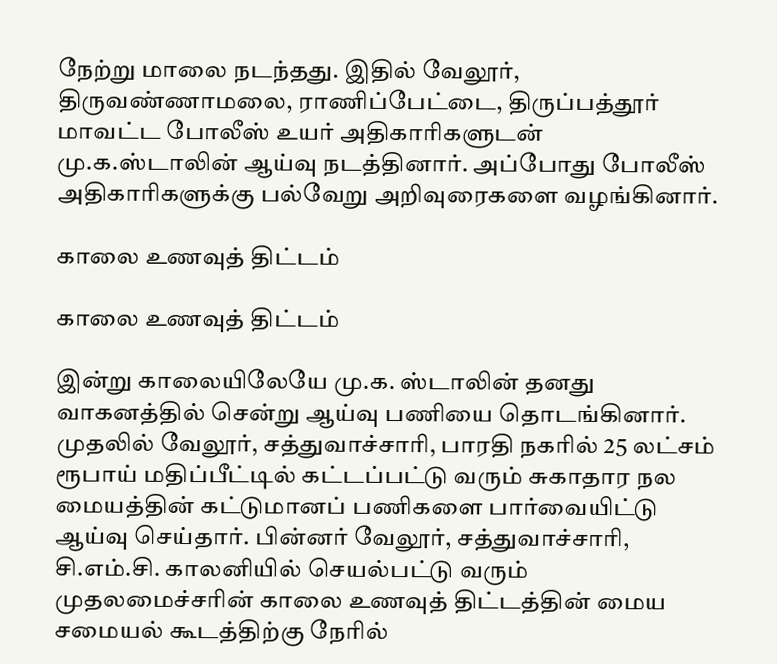நேற்று மாலை நடந்தது. இதில் வேலூர், திருவண்ணாமலை, ராணிப்பேட்டை, திருப்பத்தூர் மாவட்ட போலீஸ் உயர் அதிகாரிகளுடன் மு.க.ஸ்டாலின் ஆய்வு நடத்தினார். அப்போது போலீஸ் அதிகாரிகளுக்கு பல்வேறு அறிவுரைகளை வழங்கினார்.

காலை உணவுத் திட்டம்

காலை உணவுத் திட்டம்

இன்று காலையிலேயே மு.க. ஸ்டாலின் தனது வாகனத்தில் சென்று ஆய்வு பணியை தொடங்கினார். முதலில் வேலூர், சத்துவாச்சாரி, பாரதி நகரில் 25 லட்சம் ரூபாய் மதிப்பீட்டில் கட்டப்பட்டு வரும் சுகாதார நல மையத்தின் கட்டுமானப் பணிகளை பார்வையிட்டு ஆய்வு செய்தார். பின்னர் வேலூர், சத்துவாச்சாரி, சி.எம்.சி. காலனியில் செயல்பட்டு வரும் முதலமைச்சரின் காலை உணவுத் திட்டத்தின் மைய சமையல் கூடத்திற்கு நேரில்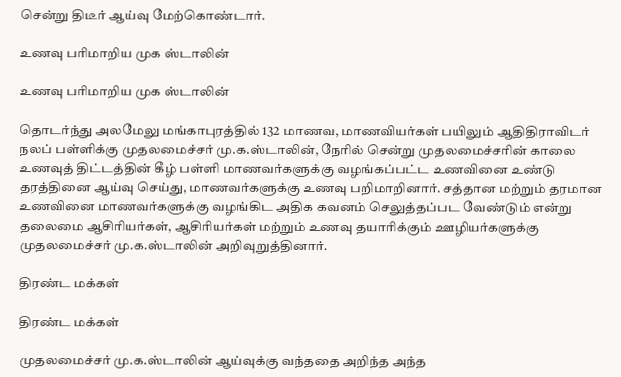சென்று திடீர் ஆய்வு மேற்கொண்டார்.

உணவு பரிமாறிய முக ஸ்டாலின்

உணவு பரிமாறிய முக ஸ்டாலின்

தொடர்ந்து அலமேலு மங்காபுரத்தில் 132 மாணவ, மாணவியர்கள் பயிலும் ஆதிதிராவிடர் நலப் பள்ளிக்கு முதலமைச்சர் மு.க.ஸ்டாலின், நேரில் சென்று முதலமைச்சரின் காலை உணவுத் திட்டத்தின் கீழ் பள்ளி மாணவர்களுக்கு வழங்கப்பட்ட உணவினை உண்டு தரத்தினை ஆய்வு செய்து, மாணவர்களுக்கு உணவு பறிமாறினார். சத்தான மற்றும் தரமான உணவினை மாணவர்களுக்கு வழங்கிட அதிக கவனம் செலுத்தப்பட வேண்டும் என்று தலைமை ஆசிரியர்கள், ஆசிரியர்கள் மற்றும் உணவு தயாரிக்கும் ஊழியர்களுக்கு முதலமைச்சர் மு.க.ஸ்டாலின் அறிவுறுத்தினார்.

திரண்ட மக்கள்

திரண்ட மக்கள்

முதலமைச்சர் மு.க.ஸ்டாலின் ஆய்வுக்கு வந்ததை அறிந்த அந்த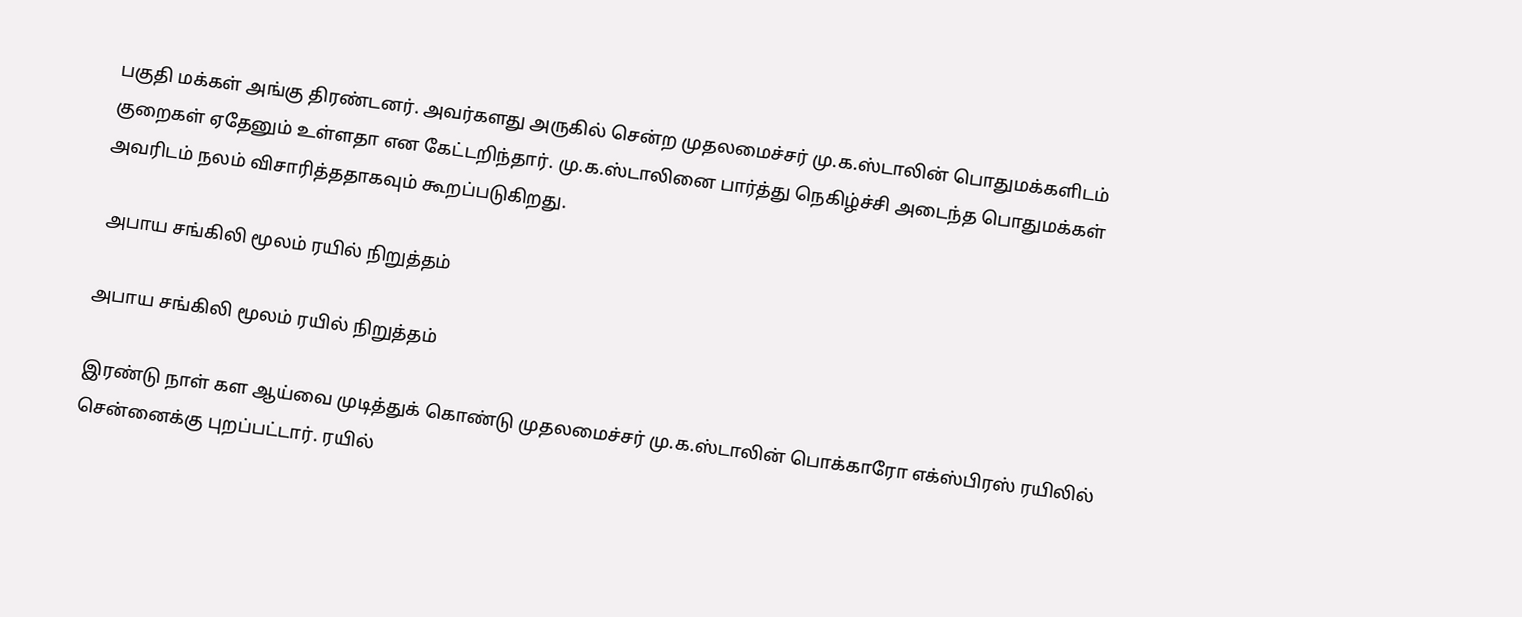பகுதி மக்கள் அங்கு திரண்டனர். அவர்களது அருகில் சென்ற முதலமைச்சர் மு.க.ஸ்டாலின் பொதுமக்களிடம் குறைகள் ஏதேனும் உள்ளதா என கேட்டறிந்தார். மு.க.ஸ்டாலினை பார்த்து நெகிழ்ச்சி அடைந்த பொதுமக்கள் அவரிடம் நலம் விசாரித்ததாகவும் கூறப்படுகிறது.

 அபாய சங்கிலி மூலம் ரயில் நிறுத்தம்

அபாய சங்கிலி மூலம் ரயில் நிறுத்தம்

இரண்டு நாள் கள ஆய்வை முடித்துக் கொண்டு முதலமைச்சர் மு.க.ஸ்டாலின் பொக்காரோ எக்ஸ்பிரஸ் ரயிலில் சென்னைக்கு புறப்பட்டார். ரயில்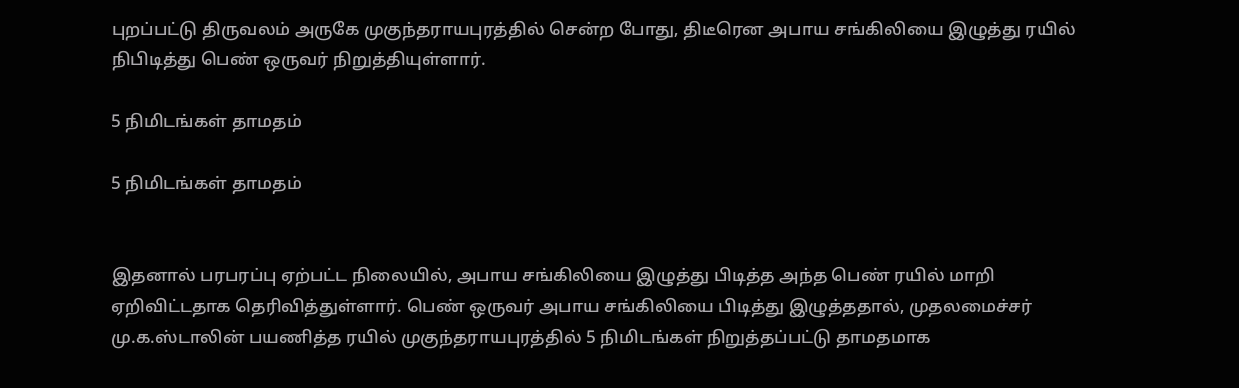புறப்பட்டு திருவலம் அருகே முகுந்தராயபுரத்தில் சென்ற போது, திடீரென அபாய சங்கிலியை இழுத்து ரயில் நிபிடித்து பெண் ஒருவர் நிறுத்தியுள்ளார்.

5 நிமிடங்கள் தாமதம்

5 நிமிடங்கள் தாமதம்


இதனால் பரபரப்பு ஏற்பட்ட நிலையில், அபாய சங்கிலியை இழுத்து பிடித்த அந்த பெண் ரயில் மாறி ஏறிவிட்டதாக தெரிவித்துள்ளார். பெண் ஒருவர் அபாய சங்கிலியை பிடித்து இழுத்ததால், முதலமைச்சர் மு.க.ஸ்டாலின் பயணித்த ரயில் முகுந்தராயபுரத்தில் 5 நிமிடங்கள் நிறுத்தப்பட்டு தாமதமாக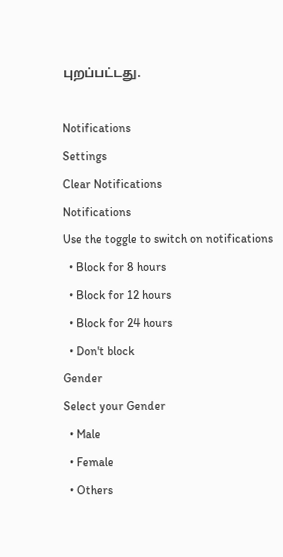புறப்பட்டது.

Notifications
Settings
Clear Notifications
Notifications
Use the toggle to switch on notifications
  • Block for 8 hours
  • Block for 12 hours
  • Block for 24 hours
  • Don't block
Gender
Select your Gender
  • Male
  • Female
  • Others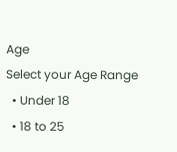Age
Select your Age Range
  • Under 18
  • 18 to 25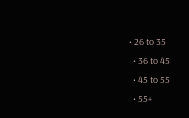• 26 to 35
  • 36 to 45
  • 45 to 55
  • 55+